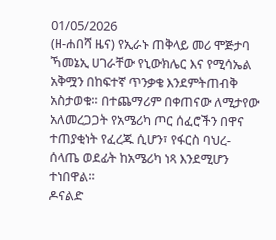01/05/2026
(ዘ-ሐበሻ ዜና) የኢራኑ ጠቅላይ መሪ ሞጅታባ ኻመኔኢ ሀገራቸው የኒውክሌር እና የሚሳኤል አቅሟን በከፍተኛ ጥንቃቄ እንደምትጠብቅ አስታወቁ። በተጨማሪም በቀጠናው ለሚታየው አለመረጋጋት የአሜሪካ ጦር ሰፈሮችን በዋና ተጠያቂነት የፈረጁ ሲሆን፣ የፋርስ ባህረ-ሰላጤ ወደፊት ከአሜሪካ ነጻ እንደሚሆን ተነበዋል።
ዶናልድ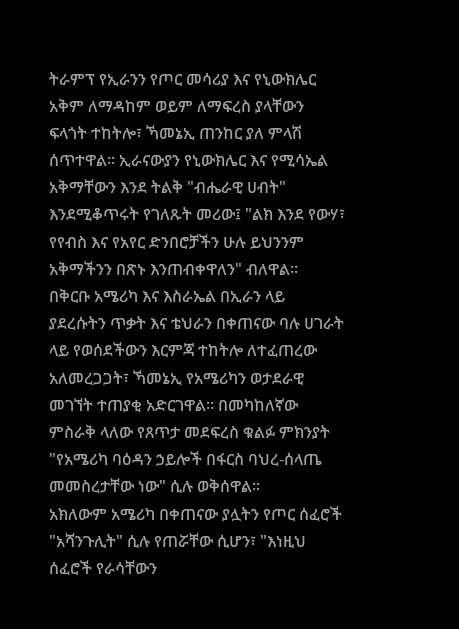ትራምፕ የኢራንን የጦር መሳሪያ እና የኒውክሌር አቅም ለማዳከም ወይም ለማፍረስ ያላቸውን ፍላጎት ተከትሎ፣ ኻመኔኢ ጠንከር ያለ ምላሽ ሰጥተዋል። ኢራናውያን የኒውክሌር እና የሚሳኤል አቅማቸውን እንደ ትልቅ "ብሔራዊ ሀብት" እንደሚቆጥሩት የገለጹት መሪው፤ "ልክ እንደ የውሃ፣ የየብስ እና የአየር ድንበሮቻችን ሁሉ ይህንንም አቅማችንን በጽኑ እንጠብቀዋለን" ብለዋል።
በቅርቡ አሜሪካ እና እስራኤል በኢራን ላይ ያደረሱትን ጥቃት እና ቴህራን በቀጠናው ባሉ ሀገራት ላይ የወሰደችውን እርምጃ ተከትሎ ለተፈጠረው አለመረጋጋት፣ ኻመኔኢ የአሜሪካን ወታደራዊ መገኘት ተጠያቂ አድርገዋል። በመካከለኛው ምስራቅ ላለው የጸጥታ መደፍረስ ቁልፉ ምክንያት "የአሜሪካ ባዕዳን ኃይሎች በፋርስ ባህረ-ሰላጤ መመስረታቸው ነው" ሲሉ ወቅሰዋል።
አክለውም አሜሪካ በቀጠናው ያሏትን የጦር ሰፈሮች "አሻንጉሊት" ሲሉ የጠሯቸው ሲሆን፣ "እነዚህ ሰፈሮች የራሳቸውን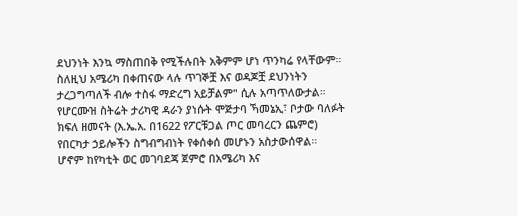ደህንነት እንኳ ማስጠበቅ የሚችሉበት አቅምም ሆነ ጥንካሬ የላቸውም። ስለዚህ አሜሪካ በቀጠናው ላሉ ጥገኞቿ እና ወዳጆቿ ደህንነትን ታረጋግጣለች ብሎ ተስፋ ማድረግ አይቻልም" ሲሉ አጣጥለውታል።
የሆርሙዝ ስትሬት ታሪካዊ ዳራን ያነሱት ሞጅታባ ኻመኔኢ፣ ቦታው ባለፉት ክፍለ ዘመናት (እ.ኤ.አ. በ1622 የፖርቹጋል ጦር መባረርን ጨምሮ) የበርካታ ኃይሎችን ስግብግብነት የቀሰቀሰ መሆኑን አስታውሰዋል።
ሆኖም ከየካቲት ወር መገባደጃ ጀምሮ በአሜሪካ እና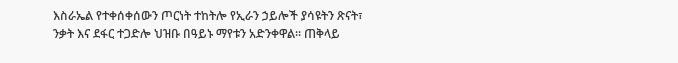እስራኤል የተቀሰቀሰውን ጦርነት ተከትሎ የኢራን ኃይሎች ያሳዩትን ጽናት፣ ንቃት እና ደፋር ተጋድሎ ህዝቡ በዓይኑ ማየቱን አድንቀዋል። ጠቅላይ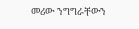መሪው ንግግራቸውን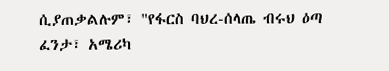ሲያጠቃልሉም፣ "የፋርስ ባህረ-ሰላጤ ብሩህ ዕጣ ፈንታ፣ አሜሪካ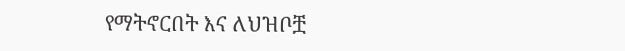የማትኖርበት እና ለህዝቦቿ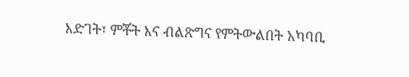እድገት፣ ምቾት እና ብልጽግና የምትውልበት አካባቢ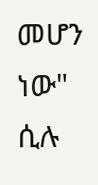መሆን ነው" ሲሉ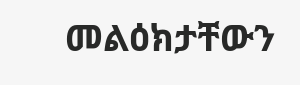መልዕክታቸውን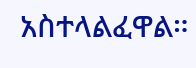አስተላልፈዋል።